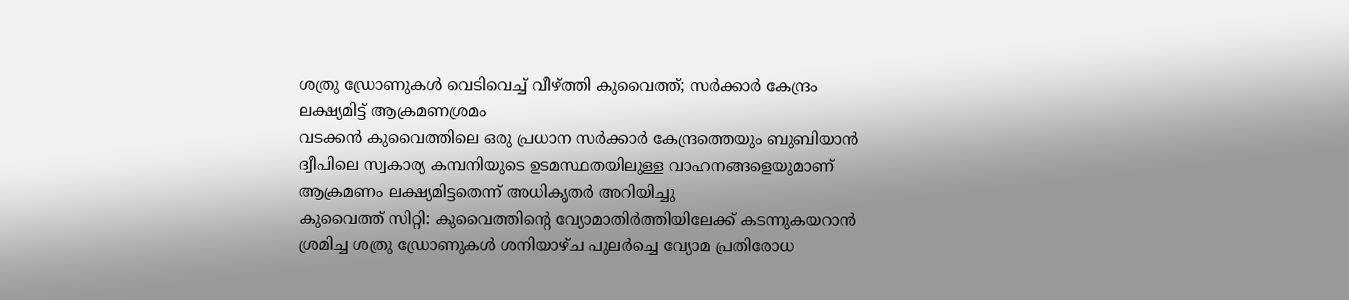ശത്രു ഡ്രോണുകൾ വെടിവെച്ച് വീഴ്ത്തി കുവൈത്ത്; സർക്കാർ കേന്ദ്രം ലക്ഷ്യമിട്ട് ആക്രമണശ്രമം
വടക്കൻ കുവൈത്തിലെ ഒരു പ്രധാന സർക്കാർ കേന്ദ്രത്തെയും ബുബിയാൻ ദ്വീപിലെ സ്വകാര്യ കമ്പനിയുടെ ഉടമസ്ഥതയിലുള്ള വാഹനങ്ങളെയുമാണ് ആക്രമണം ലക്ഷ്യമിട്ടതെന്ന് അധികൃതർ അറിയിച്ചു
കുവൈത്ത് സിറ്റി: കുവൈത്തിന്റെ വ്യോമാതിർത്തിയിലേക്ക് കടന്നുകയറാൻ ശ്രമിച്ച ശത്രു ഡ്രോണുകൾ ശനിയാഴ്ച പുലർച്ചെ വ്യോമ പ്രതിരോധ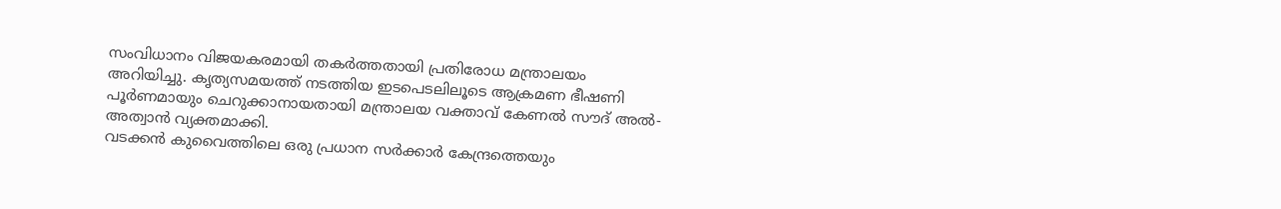സംവിധാനം വിജയകരമായി തകർത്തതായി പ്രതിരോധ മന്ത്രാലയം അറിയിച്ചു. കൃത്യസമയത്ത് നടത്തിയ ഇടപെടലിലൂടെ ആക്രമണ ഭീഷണി പൂർണമായും ചെറുക്കാനായതായി മന്ത്രാലയ വക്താവ് കേണൽ സൗദ് അൽ-അത്വാൻ വ്യക്തമാക്കി.
വടക്കൻ കുവൈത്തിലെ ഒരു പ്രധാന സർക്കാർ കേന്ദ്രത്തെയും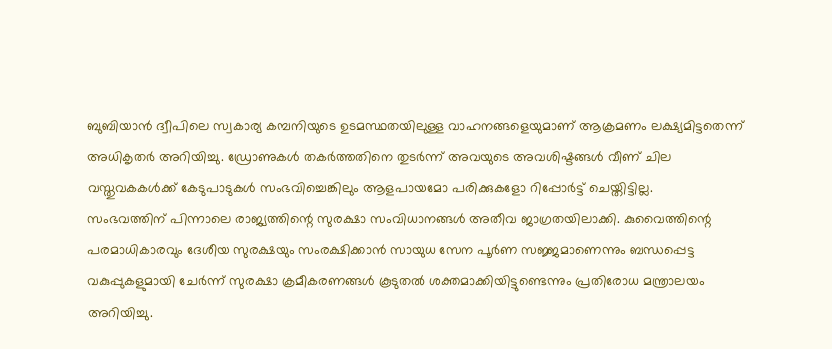ബുബിയാൻ ദ്വീപിലെ സ്വകാര്യ കമ്പനിയുടെ ഉടമസ്ഥതയിലുള്ള വാഹനങ്ങളെയുമാണ് ആക്രമണം ലക്ഷ്യമിട്ടതെന്ന് അധികൃതർ അറിയിച്ചു. ഡ്രോണുകൾ തകർത്തതിനെ തുടർന്ന് അവയുടെ അവശിഷ്ടങ്ങൾ വീണ് ചില വസ്തുവകകൾക്ക് കേടുപാടുകൾ സംഭവിച്ചെങ്കിലും ആളപായമോ പരിക്കുകളോ റിപ്പോർട്ട് ചെയ്തിട്ടില്ല.
സംഭവത്തിന് പിന്നാലെ രാജ്യത്തിന്റെ സുരക്ഷാ സംവിധാനങ്ങൾ അതീവ ജാഗ്രതയിലാക്കി. കുവൈത്തിന്റെ പരമാധികാരവും ദേശീയ സുരക്ഷയും സംരക്ഷിക്കാൻ സായുധ സേന പൂർണ സജ്ജമാണെന്നും ബന്ധപ്പെട്ട വകുപ്പുകളുമായി ചേർന്ന് സുരക്ഷാ ക്രമീകരണങ്ങൾ കൂടുതൽ ശക്തമാക്കിയിട്ടുണ്ടെന്നും പ്രതിരോധ മന്ത്രാലയം അറിയിച്ചു.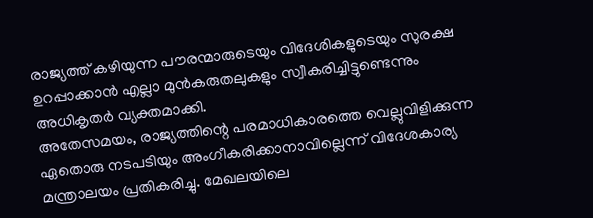രാജ്യത്ത് കഴിയുന്ന പൗരന്മാരുടെയും വിദേശികളുടെയും സുരക്ഷ ഉറപ്പാക്കാൻ എല്ലാ മുൻകരുതലുകളും സ്വീകരിച്ചിട്ടുണ്ടെന്നും അധികൃതർ വ്യക്തമാക്കി.
അതേസമയം, രാജ്യത്തിന്റെ പരമാധികാരത്തെ വെല്ലുവിളിക്കുന്ന ഏതൊരു നടപടിയും അംഗീകരിക്കാനാവില്ലെന്ന് വിദേശകാര്യ മന്ത്രാലയം പ്രതികരിച്ചു. മേഖലയിലെ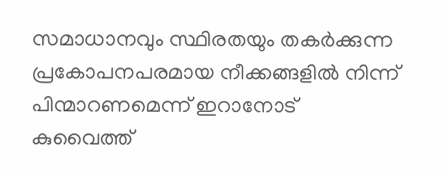സമാധാനവും സ്ഥിരതയും തകർക്കുന്ന പ്രകോപനപരമായ നീക്കങ്ങളിൽ നിന്ന് പിന്മാറണമെന്ന് ഇറാനോട് കുവൈത്ത്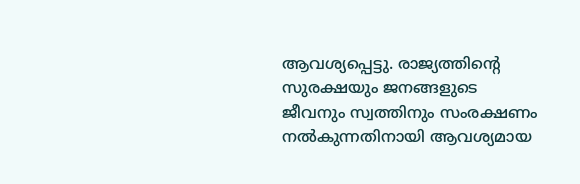ആവശ്യപ്പെട്ടു. രാജ്യത്തിന്റെ സുരക്ഷയും ജനങ്ങളുടെ ജീവനും സ്വത്തിനും സംരക്ഷണം നൽകുന്നതിനായി ആവശ്യമായ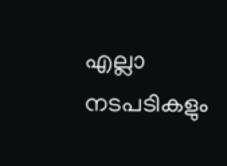എല്ലാ നടപടികളും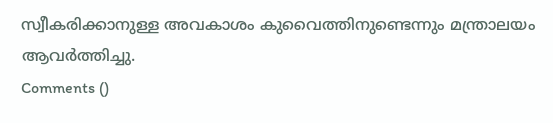സ്വീകരിക്കാനുള്ള അവകാശം കുവൈത്തിനുണ്ടെന്നും മന്ത്രാലയം ആവർത്തിച്ചു.
Comments ()